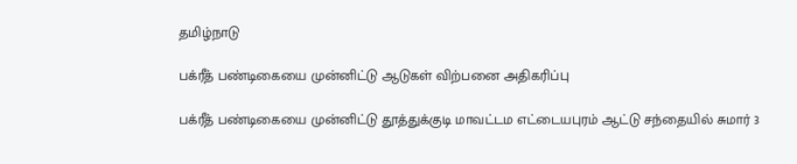தமிழ்நாடு

பக்ரீத் பண்டிகையை முன்னிட்டு ஆடுகள் விற்பனை அதிகரிப்பு

பக்ரீத் பண்டிகையை முன்னிட்டு தூத்துக்குடி மாவட்டம எட்டையபுரம் ஆட்டு சந்தையில் சுமார் 3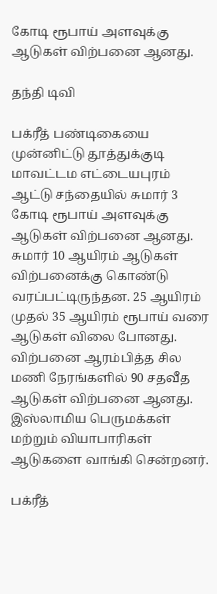கோடி ரூபாய் அளவுக்கு ஆடுகள் விற்பனை ஆனது.

தந்தி டிவி

பக்ரீத் பண்டிகையை முன்னிட்டு தூத்துக்குடி மாவட்டம எட்டையபுரம் ஆட்டு சந்தையில் சுமார் 3 கோடி ரூபாய் அளவுக்கு ஆடுகள் விற்பனை ஆனது. சுமார் 10 ஆயிரம் ஆடுகள் விற்பனைக்கு கொண்டு வரப்பட்டிருந்தன. 25 ஆயிரம் முதல் 35 ஆயிரம் ரூபாய் வரை ஆடுகள் விலை போனது. விற்பனை ஆரம்பித்த சில மணி நேரங்களில் 90 சதவீத ஆடுகள் விற்பனை ஆனது. இஸ்லாமிய பெருமக்கள் மற்றும் வியாபாரிகள் ஆடுகளை வாங்கி சென்றனர்.

பக்ரீத்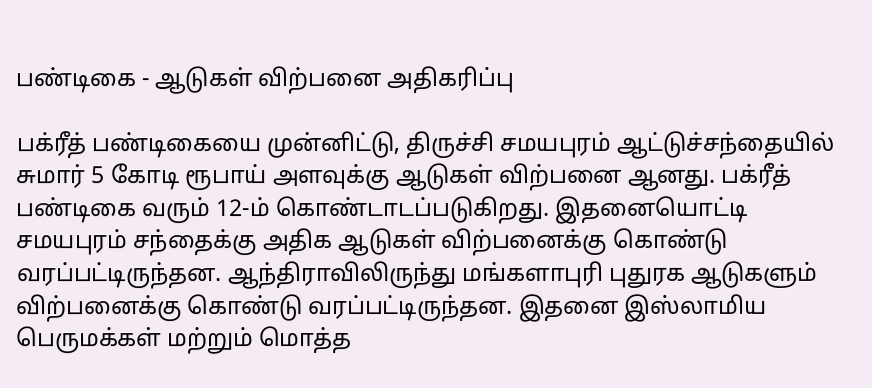பண்டிகை - ஆடுகள் விற்பனை அதிகரிப்பு

பக்ரீத் பண்டிகையை முன்னிட்டு, திருச்சி சமயபுரம் ஆட்டுச்சந்தையில் சுமார் 5 கோடி ரூபாய் அளவுக்கு ஆடுகள் விற்பனை ஆனது. பக்ரீத் பண்டிகை வரும் 12-ம் கொண்டாடப்படுகிறது. இதனையொட்டி சமயபுரம் சந்தைக்கு அதிக ஆடுகள் விற்பனைக்கு கொண்டு வரப்பட்டிருந்தன. ஆந்திராவிலிருந்து மங்களாபுரி புதுரக ஆடுகளும் விற்பனைக்கு கொண்டு வரப்பட்டிருந்தன. இதனை இஸ்லாமிய பெருமக்கள் மற்றும் மொத்த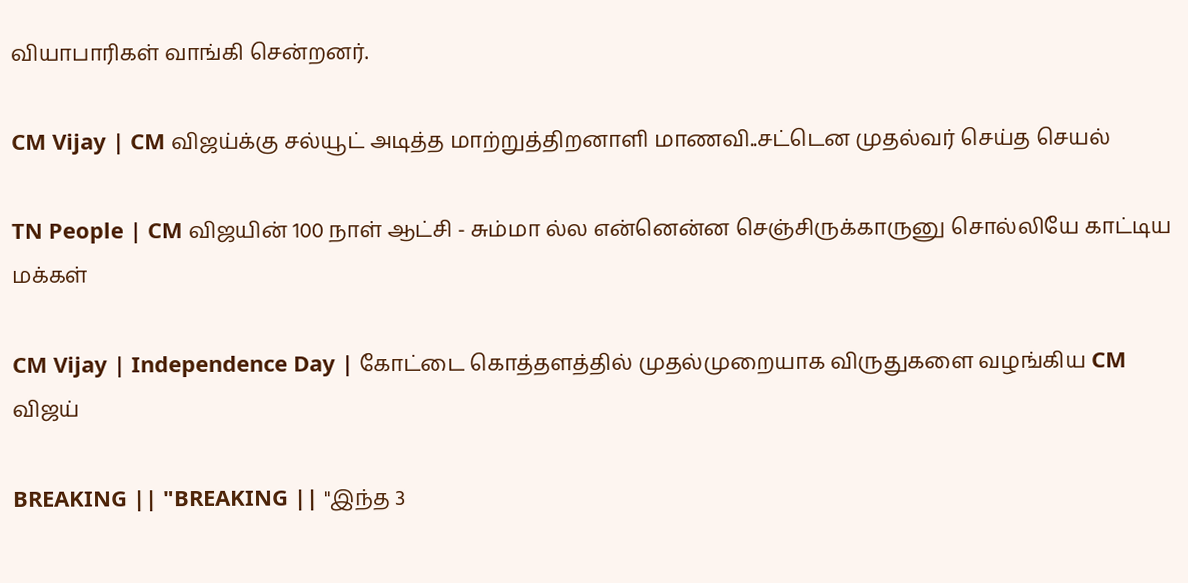வியாபாரிகள் வாங்கி சென்றனர்.

CM Vijay | CM விஜய்க்கு சல்யூட் அடித்த மாற்றுத்திறனாளி மாணவி..சட்டென முதல்வர் செய்த செயல்

TN People | CM விஜயின் 100 நாள் ஆட்சி - சும்மா ல்ல என்னென்ன செஞ்சிருக்காருனு சொல்லியே காட்டிய மக்கள்

CM Vijay | Independence Day | கோட்டை கொத்தளத்தில் முதல்முறையாக விருதுகளை வழங்கிய CM விஜய்

BREAKING || "BREAKING || "இந்த 3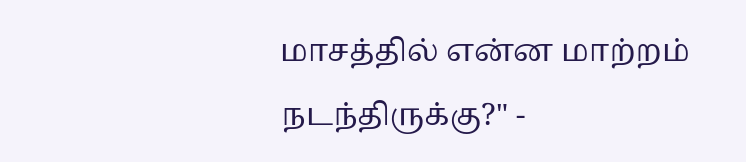மாசத்தில் என்ன மாற்றம் நடந்திருக்கு?" -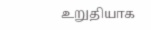உறுதியாக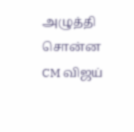அழுத்தி சொன்ன CM விஜய்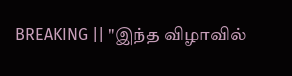BREAKING || "இந்த விழாவில்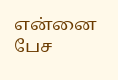என்னை பேச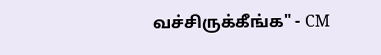வச்சிருக்கீங்க" - CM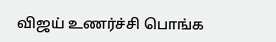விஜய் உணர்ச்சி பொங்க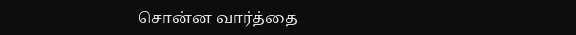சொன்ன வார்த்தை